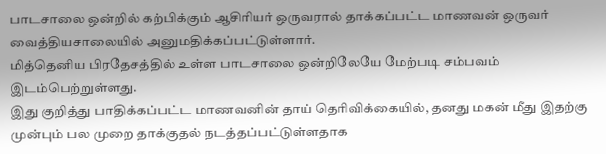பாடசாலை ஒன்றில் கற்பிக்கும் ஆசிரியர் ஒருவரால் தாக்கப்பட்ட மாணவன் ஒருவர் வைத்தியசாலையில் அனுமதிக்கப்பட்டுள்ளார்.
மித்தெனிய பிரதேசத்தில் உள்ள பாடசாலை ஒன்றிலேயே மேற்படி சம்பவம் இடம்பெற்றுள்ளது.
இது குறித்து பாதிக்கப்பட்ட மாணவனின் தாய் தெரிவிக்கையில், தனது மகன் மீது இதற்கு முன்பும் பல முறை தாக்குதல் நடத்தப்பட்டுள்ளதாக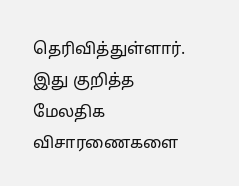தெரிவித்துள்ளார்.
இது குறித்த மேலதிக விசாரணைகளை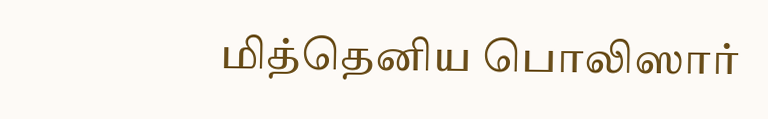மித்தெனிய பொலிஸார்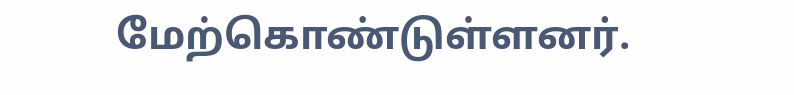மேற்கொண்டுள்ளனர்.